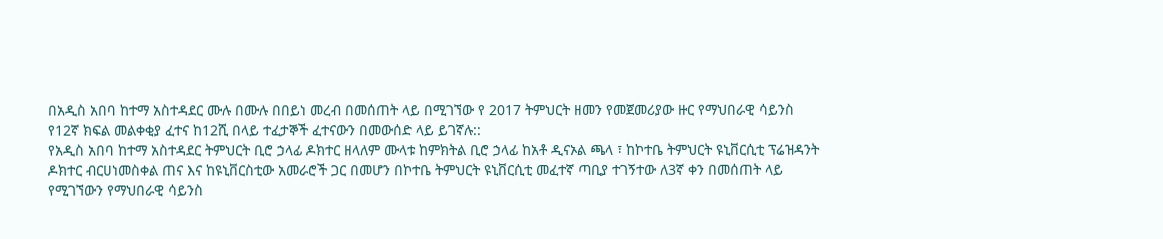በአዲስ አበባ ከተማ አስተዳደር ሙሉ በሙሉ በበይነ መረብ በመሰጠት ላይ በሚገኘው የ 2017 ትምህርት ዘመን የመጀመሪያው ዙር የማህበራዊ ሳይንስ የ12ኛ ክፍል መልቀቂያ ፈተና ከ12ሺ በላይ ተፈታኞች ፈተናውን በመውሰድ ላይ ይገኛሉ::
የአዲስ አበባ ከተማ አስተዳደር ትምህርት ቢሮ ኃላፊ ዶክተር ዘላለም ሙላቱ ከምክትል ቢሮ ኃላፊ ከአቶ ዲናኦል ጫላ ፣ ከኮተቤ ትምህርት ዩኒቨርሲቲ ፕሬዝዳንት ዶክተር ብርሀነመስቀል ጠና እና ከዩኒቨርስቲው አመራሮች ጋር በመሆን በኮተቤ ትምህርት ዩኒቨርሲቲ መፈተኛ ጣቢያ ተገኝተው ለ3ኛ ቀን በመሰጠት ላይ የሚገኘውን የማህበራዊ ሳይንስ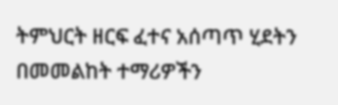ትምህርት ዘርፍ ፈተና አሰጣጥ ሂደትን በመመልከት ተማሪዎችን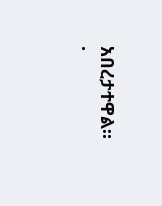አበረታተዋል።
.